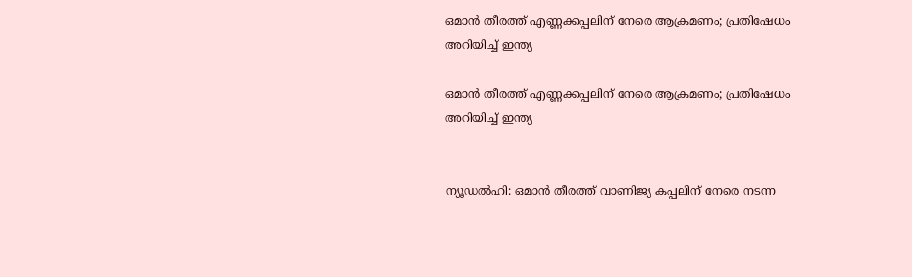ഒമാൻ തീരത്ത് എണ്ണക്കപ്പലിന് നേരെ ആക്രമണം; പ്രതിഷേധം അറിയിച്ച് ഇന്ത്യ

ഒമാൻ തീരത്ത് എണ്ണക്കപ്പലിന് നേരെ ആക്രമണം; പ്രതിഷേധം അറിയിച്ച് ഇന്ത്യ


ന്യൂഡൽഹി: ഒമാൻ തീരത്ത് വാണിജ്യ കപ്പലിന് നേരെ നടന്ന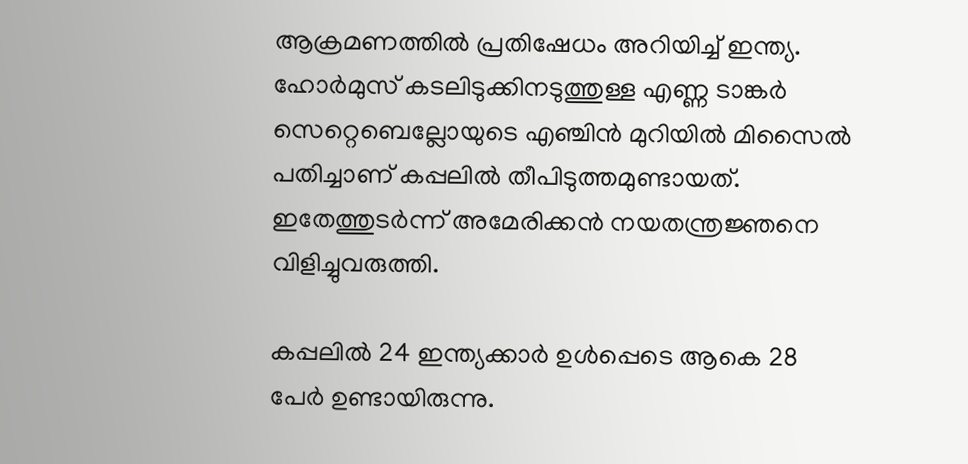ആക്രമണത്തിൽ പ്രതിഷേധം അറിയിച്ച് ഇന്ത്യ. ഹോർമുസ് കടലിടുക്കിനടുത്തുള്ള എണ്ണ ടാങ്കർ സെറ്റെബെല്ലോയുടെ എഞ്ചിൻ മുറിയിൽ മിസൈൽ പതിച്ചാണ് കപ്പലിൽ തീപിടുത്തമുണ്ടായത്. ഇതേത്തുടർന്ന് അമേരിക്കൻ നയതന്ത്രജ്ഞനെ വിളിച്ചുവരുത്തി.

കപ്പലിൽ 24 ഇന്ത്യക്കാർ ഉൾപ്പെടെ ആകെ 28 പേർ ഉണ്ടായിരുന്നു.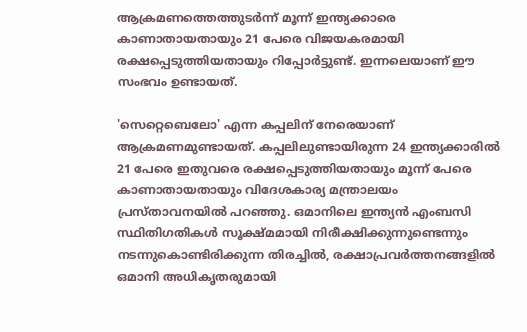ആക്രമണത്തെത്തുടർന്ന് മൂന്ന് ഇന്ത്യക്കാരെ കാണാതായതായും 21 പേരെ വിജയകരമായി രക്ഷപ്പെടുത്തിയതായും റിപ്പോർട്ടുണ്ട്. ഇന്നലെയാണ് ഈ സംഭവം ഉണ്ടായത്.

'സെറ്റെബെലോ' എന്ന കപ്പലിന് നേരെയാണ് ആക്രമണമുണ്ടായത്. കപ്പലിലുണ്ടായിരുന്ന 24 ഇന്ത്യക്കാരിൽ 21 പേരെ ഇതുവരെ രക്ഷപ്പെടുത്തിയതായും മൂന്ന് പേരെ കാണാതായതായും വിദേശകാര്യ മന്ത്രാലയം പ്രസ്താവനയിൽ പറഞ്ഞു. ഒമാനിലെ ഇന്ത്യൻ എംബസി സ്ഥിതിഗതികൾ സൂക്ഷ്മമായി നിരീക്ഷിക്കുന്നുണ്ടെന്നും നടന്നുകൊണ്ടിരിക്കുന്ന തിരച്ചിൽ, രക്ഷാപ്രവർത്തനങ്ങളിൽ ഒമാനി അധികൃതരുമായി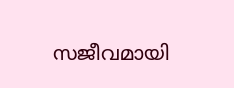സജീവമായി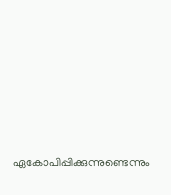ഏകോപിപ്പിക്കുന്നുണ്ടെന്നും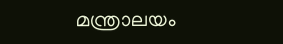മന്ത്രാലയം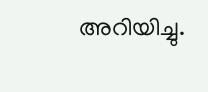അറിയിച്ചു.